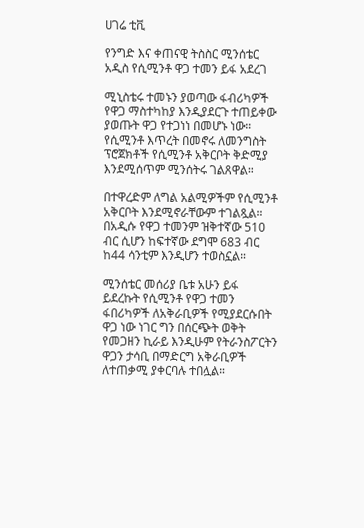ሀገሬ ቲቪ

የንግድ እና ቀጠናዊ ትስስር ሚንሰቴር አዲስ የሲሚንቶ ዋጋ ተመን ይፋ አደረገ

ሚኒስቴሩ ተመኑን ያወጣው ፋብሪካዎች የዋጋ ማስተካከያ እንዲያደርጉ ተጠይቀው ያወጡት ዋጋ የተጋነነ በመሆኑ ነው። የሲሚንቶ እጥረት በመኖሩ ለመንግስት ፕሮጀክቶች የሲሚንቶ አቅርቦት ቅድሚያ እንደሚሰጥም ሚንሰትሩ ገልጸዋል።

በተዋረድም ለግል አልሚዎችም የሲሚንቶ አቅርቦት እንደሚኖራቸውም ተገልጿል። በአዲሱ የዋጋ ተመንም ዝቅተኛው 510 ብር ሲሆን ከፍተኛው ደግሞ 683 ብር ከ44 ሳንቲም እንዲሆን ተወስኗል።

ሚንሰቴር መሰሪያ ቤቱ አሁን ይፋ ይደረኩት የሲሚንቶ የዋጋ ተመን ፋበሪካዎች ለአቅራቢዎች የሚያደርሱበት ዋጋ ነው ነገር ግን በሰርጭት ወቅት የመጋዘን ኪራይ እንዲሁም የትራንስፖርትን ዋጋን ታሳቢ በማድርግ አቅራቢዎች ለተጠቃሚ ያቀርባሉ ተበሏል።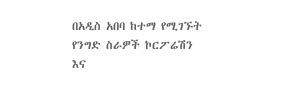በአዲስ አበባ ከተማ የሚገኙት የንግድ ስራዎች ኮርፖሬሽን እና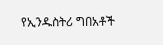የኢንዱስትሪ ግበአቶች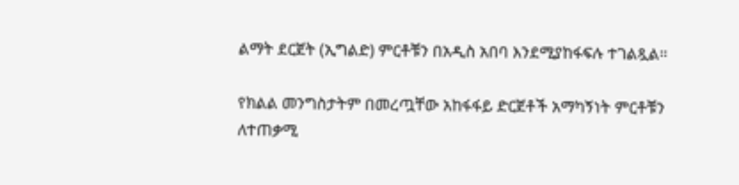ልማት ደርጀት (ኢግልድ) ምርቶቹን በአዲስ አበባ እንደሚያከፋፍሉ ተገልጿል።

የክልል መንግስታትም በመረጧቸው አከፋፋይ ድርጀቶች አማካኝነት ምርቶቹን ለተጠቃሚ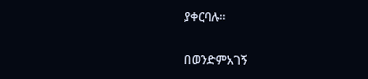ያቀርባሉ።

በወንድምአገኝ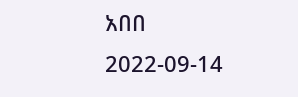አበበ
2022-09-14